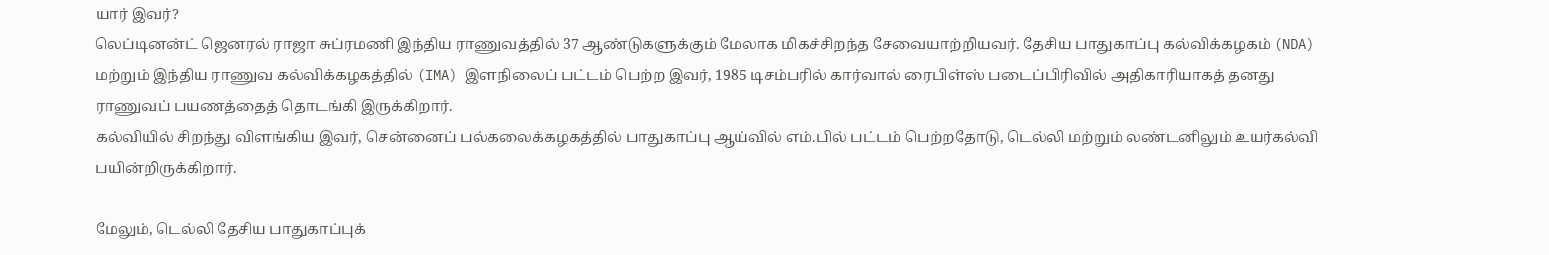யார் இவர்?
லெப்டினன்ட் ஜெனரல் ராஜா சுப்ரமணி இந்திய ராணுவத்தில் 37 ஆண்டுகளுக்கும் மேலாக மிகச்சிறந்த சேவையாற்றியவர். தேசிய பாதுகாப்பு கல்விக்கழகம் (NDA) மற்றும் இந்திய ராணுவ கல்விக்கழகத்தில் (IMA) இளநிலைப் பட்டம் பெற்ற இவர், 1985 டிசம்பரில் கார்வால் ரைபிள்ஸ் படைப்பிரிவில் அதிகாரியாகத் தனது ராணுவப் பயணத்தைத் தொடங்கி இருக்கிறார்.
கல்வியில் சிறந்து விளங்கிய இவர், சென்னைப் பல்கலைக்கழகத்தில் பாதுகாப்பு ஆய்வில் எம்.பில் பட்டம் பெற்றதோடு, டெல்லி மற்றும் லண்டனிலும் உயர்கல்வி பயின்றிருக்கிறார்.

மேலும், டெல்லி தேசிய பாதுகாப்புக்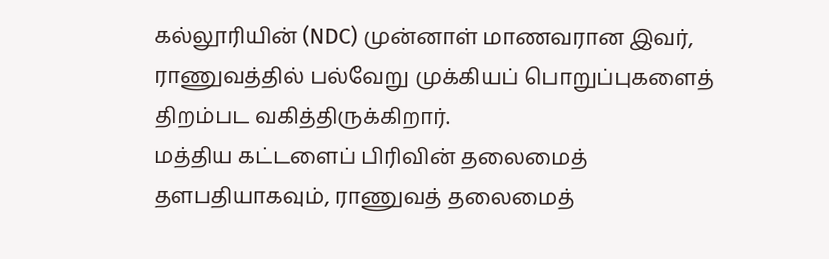கல்லூரியின் (NDC) முன்னாள் மாணவரான இவர், ராணுவத்தில் பல்வேறு முக்கியப் பொறுப்புகளைத் திறம்பட வகித்திருக்கிறார்.
மத்திய கட்டளைப் பிரிவின் தலைமைத் தளபதியாகவும், ராணுவத் தலைமைத்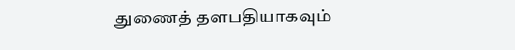துணைத் தளபதியாகவும்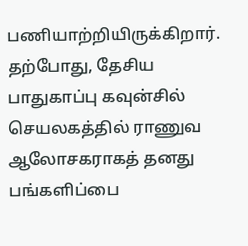பணியாற்றியிருக்கிறார். தற்போது, தேசிய பாதுகாப்பு கவுன்சில் செயலகத்தில் ராணுவ ஆலோசகராகத் தனது பங்களிப்பை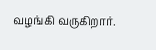வழங்கி வருகிறார்.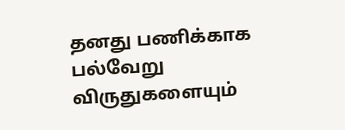தனது பணிக்காக பல்வேறு விருதுகளையும்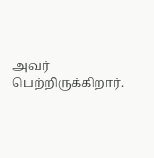அவர் பெற்றிருக்கிறார்.